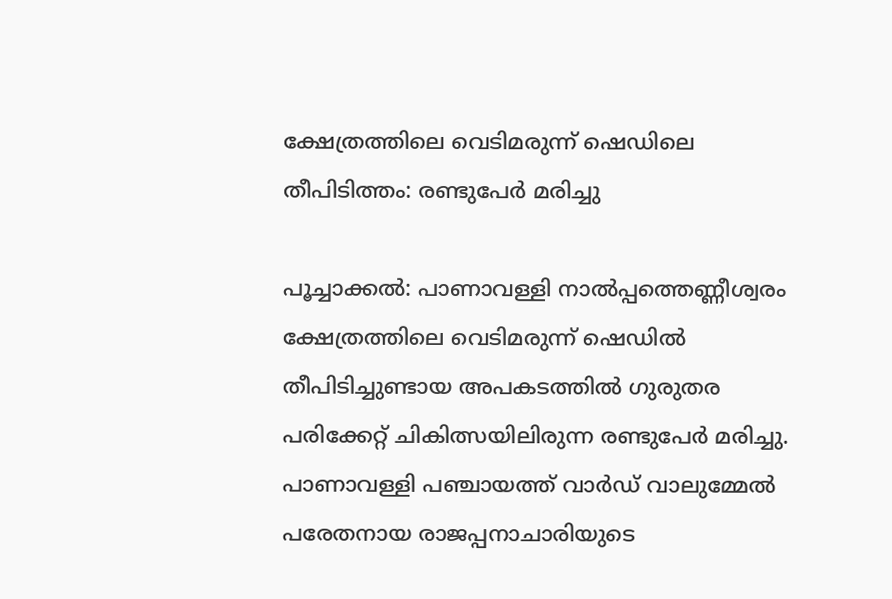ക്ഷേത്രത്തിലെ വെടിമരുന്ന് ഷെഡിലെ തീപിടിത്തം: രണ്ടുപേർ മരിച്ചു

പൂച്ചാക്കൽ: പാണാവള്ളി നാൽപ്പത്തെണ്ണീശ്വരം ക്ഷേത്രത്തിലെ വെടിമരുന്ന് ഷെഡിൽ തീപിടിച്ചുണ്ടായ അപകടത്തിൽ ഗുരുതര പരിക്കേറ്റ് ചികിത്സയിലിരുന്ന രണ്ടുപേർ മരിച്ചു. പാണാവള്ളി പഞ്ചായത്ത് വാർഡ് വാലുമ്മേൽ പരേതനായ രാജപ്പനാചാരിയുടെ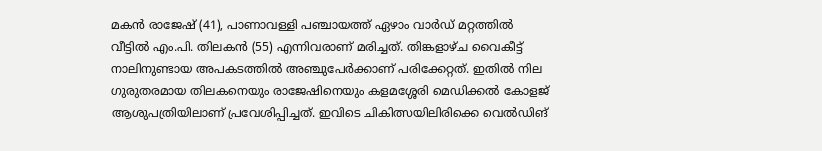മകൻ രാജേഷ് (41), പാണാവള്ളി പഞ്ചായത്ത് ഏഴാം വാർഡ് മറ്റത്തിൽ വീട്ടിൽ എം.പി. തിലകൻ (55) എന്നിവരാണ് മരിച്ചത്. തിങ്കളാഴ്ച വൈകീട്ട് നാലിനുണ്ടായ അപകടത്തിൽ അഞ്ചുപേർക്കാണ് പരിക്കേറ്റത്. ഇതിൽ നില ഗുരുതരമായ തിലകനെയും രാജേഷിനെയും കളമശ്ശേരി മെഡിക്കൽ കോളജ് ആശുപത്രിയിലാണ് പ്രവേശിപ്പിച്ചത്. ഇവിടെ ചികിത്സയിലിരിക്കെ വെൽഡിങ്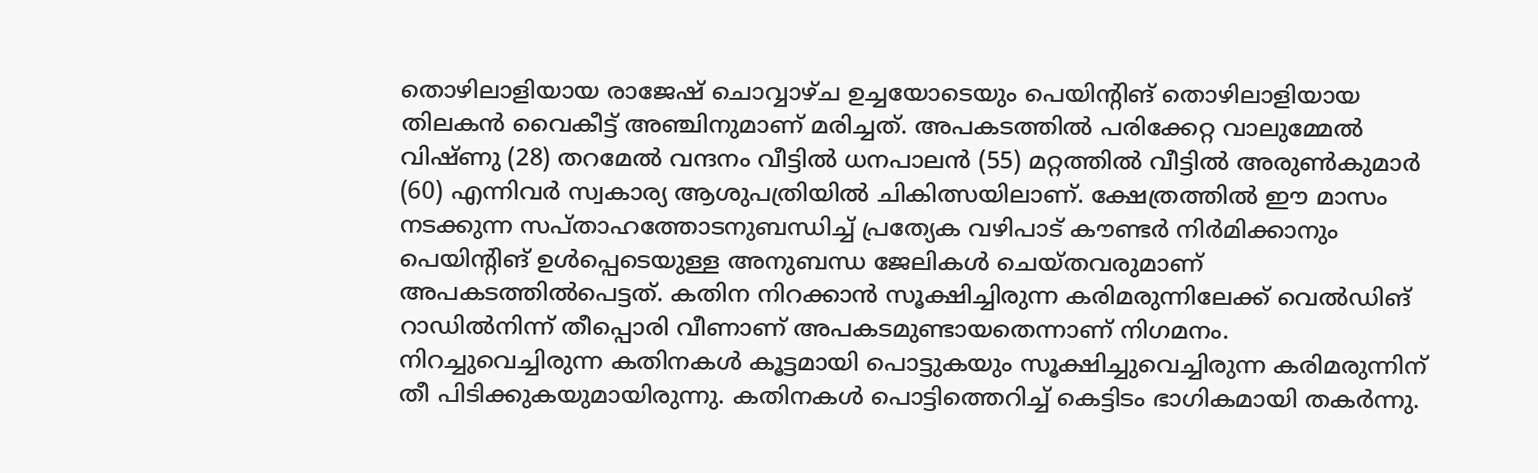തൊഴിലാളിയായ രാജേഷ് ചൊവ്വാഴ്ച ഉച്ചയോടെയും പെയിന്‍റിങ് തൊഴിലാളിയായ തിലകൻ വൈകീട്ട് അഞ്ചിനുമാണ് മരിച്ചത്. അപകടത്തിൽ പരിക്കേറ്റ വാലുമ്മേൽ വിഷ്ണു (28) തറമേൽ വന്ദനം വീട്ടിൽ ധനപാലൻ (55) മറ്റത്തിൽ വീട്ടിൽ അരുൺകുമാർ (60) എന്നിവർ സ്വകാര്യ ആശുപത്രിയിൽ ചികിത്സയിലാണ്. ക്ഷേത്രത്തിൽ ഈ മാസം നടക്കുന്ന സപ്താഹത്തോടനുബന്ധിച്ച് പ്രത്യേക വഴിപാട് കൗണ്ടർ നിർമിക്കാനും പെയിന്റിങ് ഉൾപ്പെടെയുള്ള അനുബന്ധ ജേലികൾ ചെയ്തവരുമാണ് അപകടത്തിൽപെട്ടത്. കതിന നിറക്കാൻ സൂക്ഷിച്ചിരുന്ന കരിമരുന്നിലേക്ക് വെൽഡിങ് റാഡിൽനിന്ന് തീപ്പൊരി വീണാണ് അപകടമുണ്ടായതെന്നാണ് നിഗമനം. നിറച്ചുവെച്ചിരുന്ന കതിനകൾ കൂട്ടമായി പൊട്ടുകയും സൂക്ഷിച്ചുവെച്ചിരുന്ന കരിമരുന്നിന് തീ പിടിക്കുകയുമായിരുന്നു. കതിനകൾ പൊട്ടിത്തെറിച്ച് കെട്ടിടം ഭാഗികമായി തകർന്നു.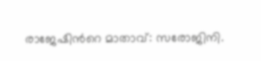രാജേഷിന്‍റെ മാതാവ്: സരോജിനി.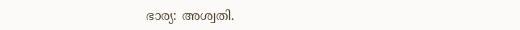ഭാര്യ: അശ്വതി.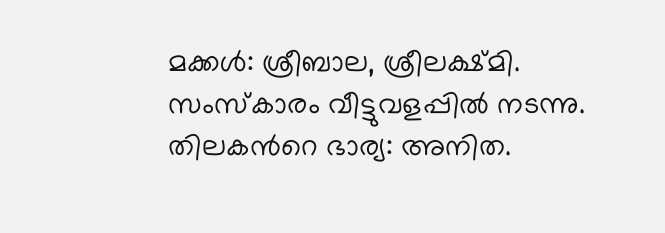മക്കൾ: ശ്രീബാല, ശ്രീലക്ഷ്മി. സംസ്കാരം വീട്ടുവളപ്പിൽ നടന്നു. തിലകന്‍റെ ഭാര്യ: അനിത.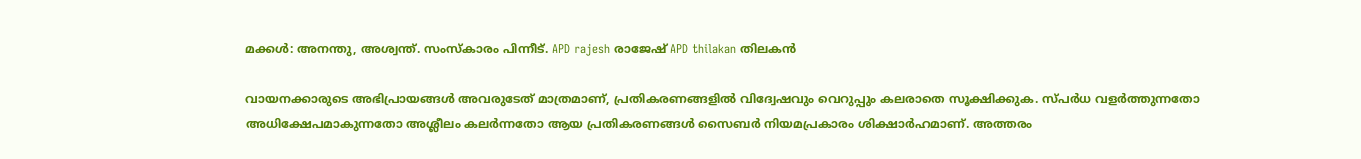മക്കൾ: അനന്തു, അശ്വന്ത്. സംസ്കാരം പിന്നീട്. APD rajesh രാജേഷ് APD thilakan തിലകൻ

വായനക്കാരുടെ അഭിപ്രായങ്ങള്‍ അവരുടേത് മാത്രമാണ്, പ്രതികരണങ്ങളിൽ വിദ്വേഷവും വെറുപ്പും കലരാതെ സൂക്ഷിക്കുക. സ്പർധ വളർത്തുന്നതോ അധിക്ഷേപമാകുന്നതോ അശ്ലീലം കലർന്നതോ ആയ പ്രതികരണങ്ങൾ സൈബർ നിയമപ്രകാരം ശിക്ഷാർഹമാണ്. അത്തരം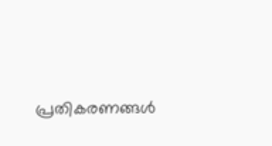പ്രതികരണങ്ങൾ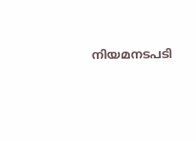നിയമനടപടി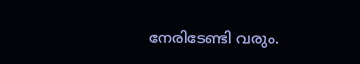നേരിടേണ്ടി വരും.